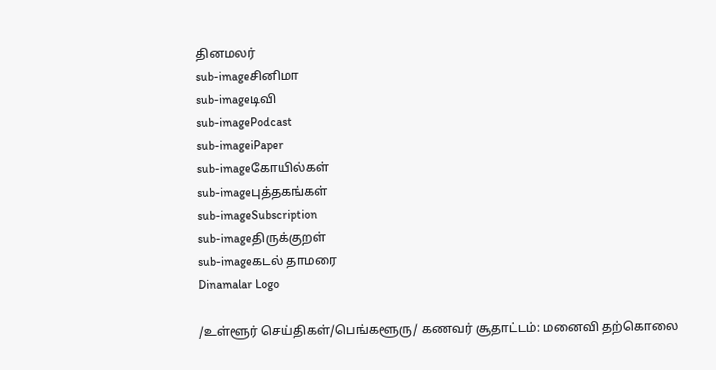தினமலர்
sub-imageசினிமா
sub-imageடிவி
sub-imagePodcast
sub-imageiPaper
sub-imageகோயில்கள்
sub-imageபுத்தகங்கள்
sub-imageSubscription
sub-imageதிருக்குறள்
sub-imageகடல் தாமரை
Dinamalar Logo

/உள்ளூர் செய்திகள்/பெங்களூரு/ கணவர் சூதாட்டம்: மனைவி தற்கொலை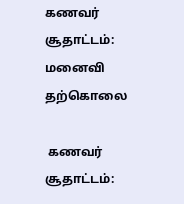கணவர் சூதாட்டம்: மனைவி தற்கொலை

 கணவர் சூதாட்டம்: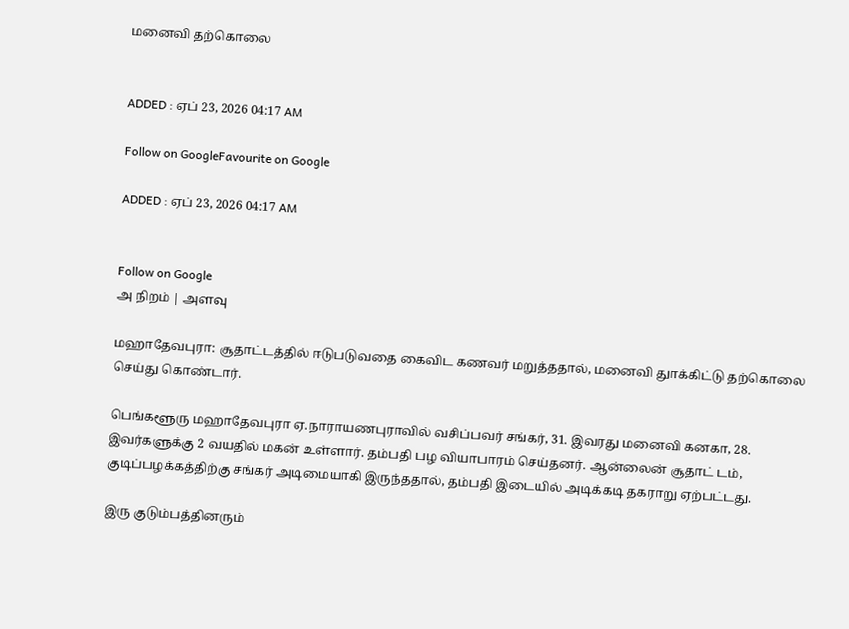மனைவி தற்கொலை


ADDED : ஏப் 23, 2026 04:17 AM

Follow on GoogleFavourite on Google

ADDED : ஏப் 23, 2026 04:17 AM


Follow on Google
அ நிறம் | அளவு

மஹாதேவபுரா: சூதாட்டத்தில் ஈடுபடுவதை கைவிட கணவர் மறுத்ததால், மனைவி துாக்கிட்டு தற்கொலை செய்து கொண்டார்.

பெங்களூரு மஹாதேவபுரா ஏ.நாராயணபுராவில் வசிப்பவர் சங்கர், 31. இவரது மனைவி கனகா, 28. இவர்களுக்கு 2 வயதில் மகன் உள்ளார். தம்பதி பழ வியாபாரம் செய்தனர். ஆன்லைன் சூதாட் டம், குடிப்பழக்கத்திற்கு சங்கர் அடிமையாகி இருந்ததால், தம்பதி இடையில் அடிக்கடி தகராறு ஏற்பட்டது.

இரு குடும்பத்தினரும்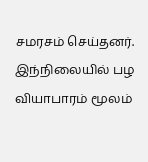சமரசம் செய்தனர். இந்நிலையில் பழ வியாபாரம் மூலம்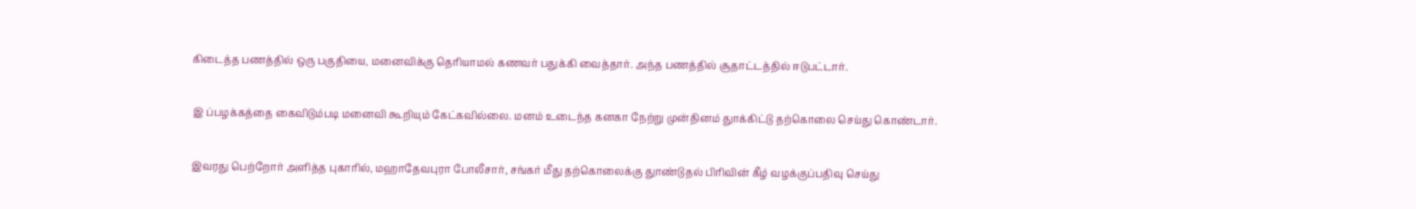கிடைத்த பணத்தில் ஒரு பகுதியை, மனைவிக்கு தெரியாமல் கணவர் பதுக்கி வைத்தார். அந்த பணத்தில் சூதாட்டத்தில் ஈடுபட்டார்.

இ ப்பழக்கத்தை கைவிடும்படி மனைவி கூறியும் கேட்கவில்லை. மனம் உடைந்த கனகா நேற்று முன்தினம் துாக்கிட்டு தற்கொலை செய்து கொண்டார்.

இவரது பெற்றோர் அளித்த புகாரில், மஹாதேவபுரா போலீசார், சங்கர் மீது தற்கொலைக்கு துாண்டுதல் பிரிவின் கீழ் வழக்குப்பதிவு செய்து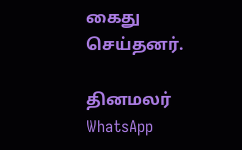கைது செய்தனர்.

தினமலர் WhatsApp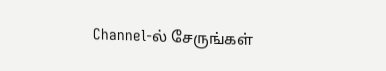Channel-ல் சேருங்கள்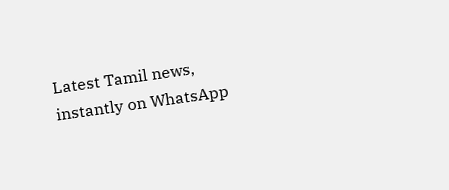Latest Tamil news, instantly on WhatsApp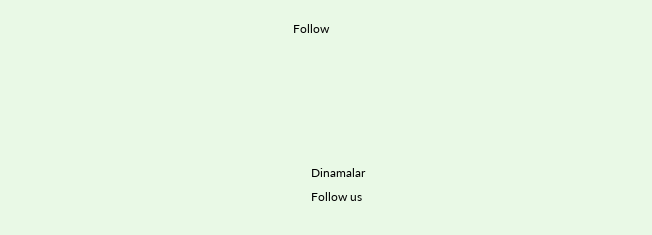Follow





      Dinamalar
      Follow us